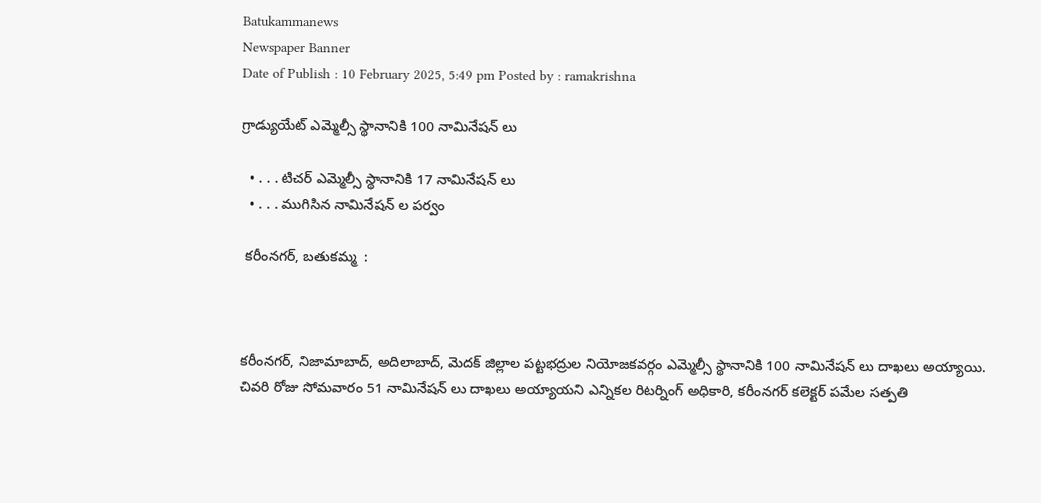Batukammanews
Newspaper Banner
Date of Publish : 10 February 2025, 5:49 pm Posted by : ramakrishna

గ్రాడ్యుయేట్ ఎమ్మెల్సీ స్థానానికి 100 నామినేషన్ లు

  • . . . టిచర్ ఎమ్మెల్సీ స్థానానికి 17 నామినేషన్ లు
  • . . . ముగిసిన నామినేషన్ ల పర్వం

 కరీంనగర్, బతుకమ్మ  :



కరీంనగర్, నిజామాబాద్, అదిలాబాద్, మెదక్ జిల్లాల పట్టభద్రుల నియోజకవర్గం ఎమ్మెల్సీ స్థానానికి 100 నామినేషన్ లు దాఖలు అయ్యాయి.  చివరి రోజు సోమవారం 51 నామినేషన్ లు దాఖలు అయ్యాయని ఎన్నికల రిటర్నింగ్ అధికారి, కరీంనగర్ కలెక్టర్ పమేల సత్పతి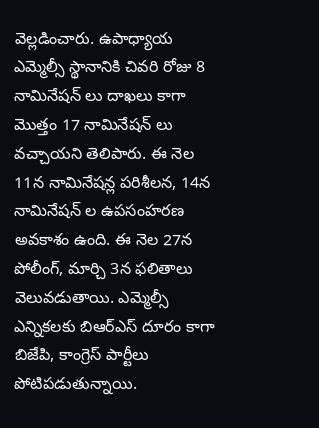వెల్లడించారు. ఉపాధ్యాయ ఎమ్మెల్సీ స్థానానికి చివరి రోజు 8 నామినేషన్ లు దాఖలు కాగా మొత్తం 17 నామినేషన్ లు  వచ్చాయని తెలిపారు. ఈ నెల 11న నామినేషన్ల పరిశీలన, 14న నామినేషన్ ల ఉపసంహరణ అవకాశం ఉంది. ఈ నెల 27న పోలీంగ్, మార్చి 3న ఫలితాలు వెలువడుతాయి. ఎమ్మెల్సీ ఎన్నికలకు బిఆర్ఎస్ దూరం కాగా బిజేపి, కాంగ్రెస్ పార్టీలు పోటిపడుతున్నాయి.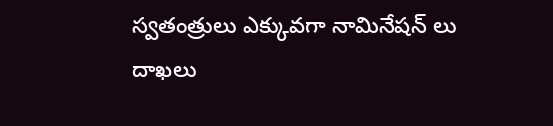స్వతంత్రులు ఎక్కువగా నామినేషన్ లు దాఖలు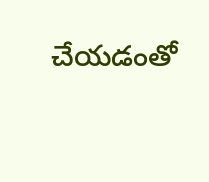చేయడంతో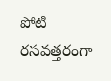పోటి రసవత్తరంగా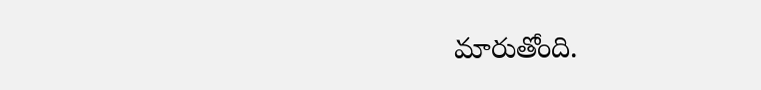మారుతోంది.